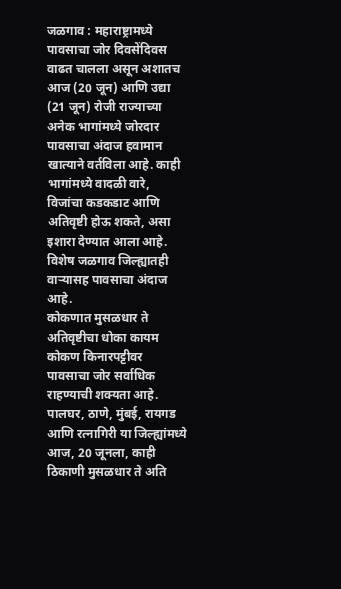जळगाव : महाराष्ट्रामध्ये पावसाचा जोर दिवसेंदिवस वाढत चालला असून अशातच आज (20 जून) आणि उद्या (21 जून) रोजी राज्याच्या अनेक भागांमध्ये जोरदार पावसाचा अंदाज हवामान खात्याने वर्तविला आहे. काही भागांमध्ये वादळी वारे, विजांचा कडकडाट आणि अतिवृष्टी होऊ शकते, असा इशारा देण्यात आला आहे. विशेष जळगाव जिल्ह्यातही वाऱ्यासह पावसाचा अंदाज आहे.
कोकणात मुसळधार ते अतिवृष्टीचा धोका कायम
कोकण किनारपट्टीवर पावसाचा जोर सर्वाधिक राहण्याची शक्यता आहे. पालघर, ठाणे, मुंबई, रायगड आणि रत्नागिरी या जिल्ह्यांमध्ये आज, 20 जूनला, काही ठिकाणी मुसळधार ते अति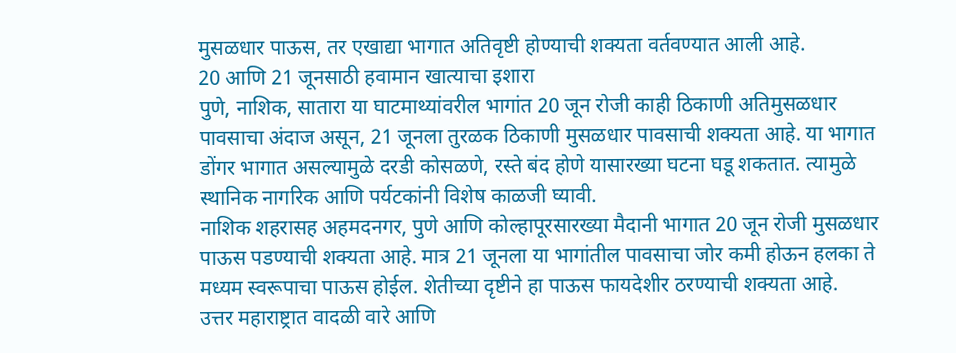मुसळधार पाऊस, तर एखाद्या भागात अतिवृष्टी होण्याची शक्यता वर्तवण्यात आली आहे.
20 आणि 21 जूनसाठी हवामान खात्याचा इशारा
पुणे, नाशिक, सातारा या घाटमाथ्यांवरील भागांत 20 जून रोजी काही ठिकाणी अतिमुसळधार पावसाचा अंदाज असून, 21 जूनला तुरळक ठिकाणी मुसळधार पावसाची शक्यता आहे. या भागात डोंगर भागात असल्यामुळे दरडी कोसळणे, रस्ते बंद होणे यासारख्या घटना घडू शकतात. त्यामुळे स्थानिक नागरिक आणि पर्यटकांनी विशेष काळजी घ्यावी.
नाशिक शहरासह अहमदनगर, पुणे आणि कोल्हापूरसारख्या मैदानी भागात 20 जून रोजी मुसळधार पाऊस पडण्याची शक्यता आहे. मात्र 21 जूनला या भागांतील पावसाचा जोर कमी होऊन हलका ते मध्यम स्वरूपाचा पाऊस होईल. शेतीच्या दृष्टीने हा पाऊस फायदेशीर ठरण्याची शक्यता आहे.
उत्तर महाराष्ट्रात वादळी वारे आणि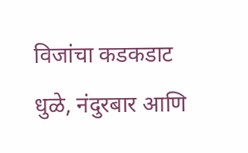विजांचा कडकडाट
धुळे, नंदुरबार आणि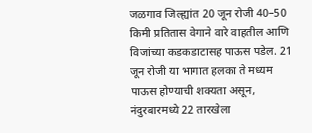जळगाव जिल्ह्यांत 20 जून रोजी 40–50 किमी प्रतितास वेगाने वारे वाहतील आणि विजांच्या कडकडाटासह पाऊस पडेल. 21 जून रोजी या भागात हलका ते मध्यम पाऊस होण्याची शक्यता असून, नंदुरबारमध्ये 22 तारखेला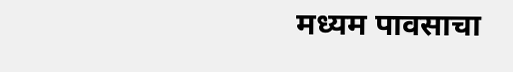मध्यम पावसाचा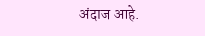अंदाज आहे.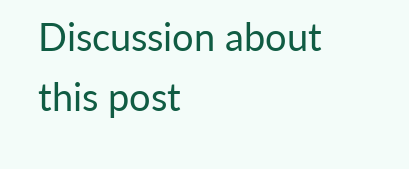Discussion about this post